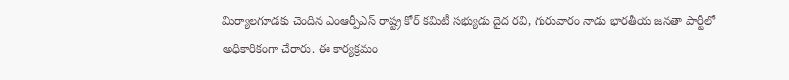మిర్యాలగూడకు చెందిన ఎంఆర్పీఎస్ రాష్ట్ర కోర్ కమిటీ సభ్యుడు దైద రవి, గురువారం నాడు భారతీయ జనతా పార్టీలో అధికారికంగా చేరారు. ఈ కార్యక్రమం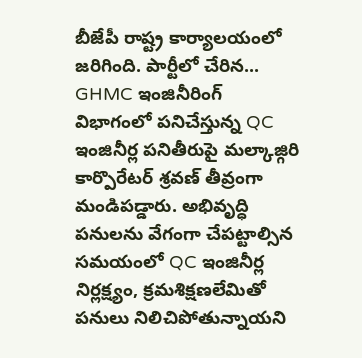బీజేపీ రాష్ట్ర కార్యాలయంలో జరిగింది. పార్టీలో చేరిన...
GHMC ఇంజినీరింగ్ విభాగంలో పనిచేస్తున్న QC ఇంజినీర్ల పనితీరుపై మల్కాజ్గిరి కార్పొరేటర్ శ్రవణ్ తీవ్రంగా మండిపడ్డారు. అభివృద్ధి పనులను వేగంగా చేపట్టాల్సిన సమయంలో QC ఇంజినీర్ల నిర్లక్ష్యం, క్రమశిక్షణలేమితో పనులు నిలిచిపోతున్నాయని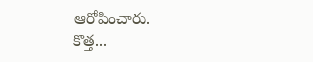ఆరోపించారు.
కొత్త...